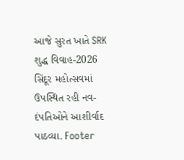આજે સુરત ખાતે SRK શુદ્ધ વિવાહ-2026 સિંદૂર મહોત્સવમાં ઉપસ્થિત રહી નવ-દંપતિઓને આશીર્વાદ પાઠવ્યા. Footer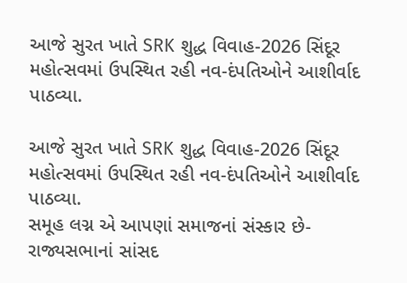આજે સુરત ખાતે SRK શુદ્ધ વિવાહ-2026 સિંદૂર મહોત્સવમાં ઉપસ્થિત રહી નવ-દંપતિઓને આશીર્વાદ પાઠવ્યા.

આજે સુરત ખાતે SRK શુદ્ધ વિવાહ-2026 સિંદૂર મહોત્સવમાં ઉપસ્થિત રહી નવ-દંપતિઓને આશીર્વાદ પાઠવ્યા.
સમૂહ લગ્ન એ આપણાં સમાજનાં સંસ્કાર છે-રાજ્યસભાનાં સાંસદ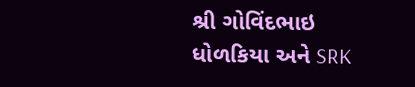શ્રી ગોવિંદભાઇ ધોળકિયા અને SRK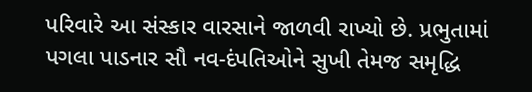પરિવારે આ સંસ્કાર વારસાને જાળવી રાખ્યો છે. પ્રભુતામાં પગલા પાડનાર સૌ નવ-દંપતિઓને સુખી તેમજ સમૃદ્ધિ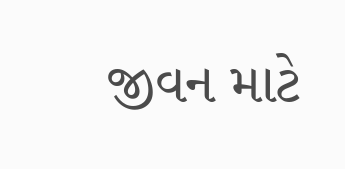જીવન માટે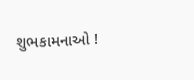શુભકામનાઓ !